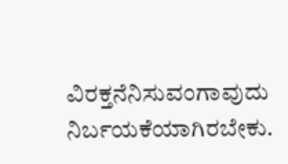ವಿರಕ್ತನೆನಿಸುವಂಗಾವುದು ನಿರ್ಬಯಕೆಯಾಗಿರಬೇಕು.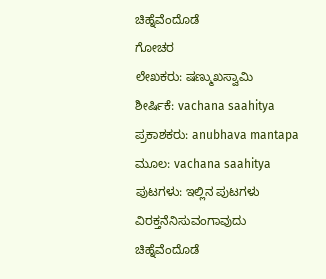ಚಿಹ್ನೆವೆಂದೊಡೆ
ಗೋಚರ
ಲೇಖಕರು: ಷಣ್ಮುಖಸ್ವಾಮಿ
ಶೀರ್ಷಿಕೆ: vachana saahitya
ಪ್ರಕಾಶಕರು: anubhava mantapa
ಮೂಲ: vachana saahitya
ಪುಟಗಳು: ಇಲ್ಲಿನ ಪುಟಗಳು
ವಿರಕ್ತನೆನಿಸುವಂಗಾವುದು
ಚಿಹ್ನೆವೆಂದೊಡೆ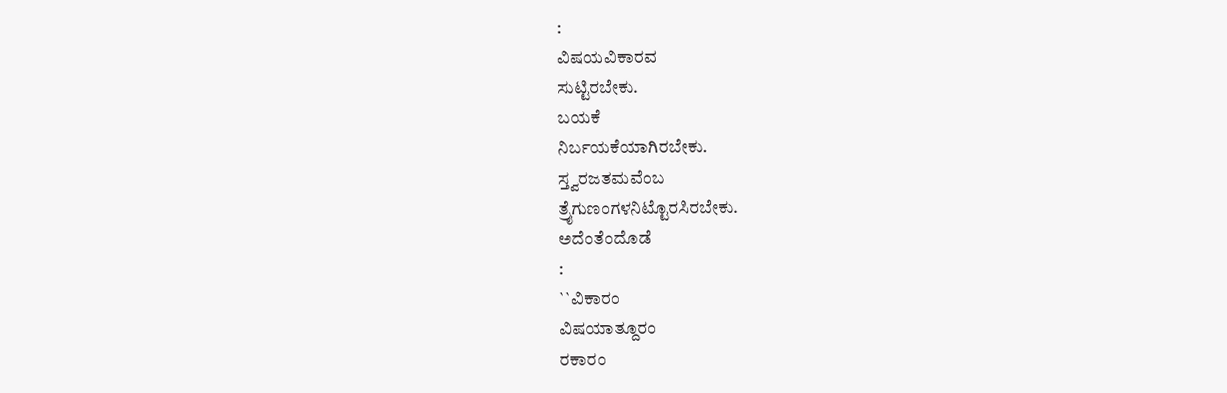:
ವಿಷಯವಿಕಾರವ
ಸುಟ್ಟಿರಬೇಕು.
ಬಯಕೆ
ನಿರ್ಬಯಕೆಯಾಗಿರಬೇಕು.
ಸ್ತ್ವರಜತಮವೆಂಬ
ತ್ರೈಗುಣಂಗಳನಿಟ್ಟೊರಸಿರಬೇಕು.
ಅದೆಂತೆಂದೊಡೆ
:
``ವಿಕಾರಂ
ವಿಷಯಾತ್ದೂರಂ
ರಕಾರಂ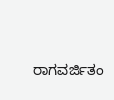ರಾಗವರ್ಜಿತಂ